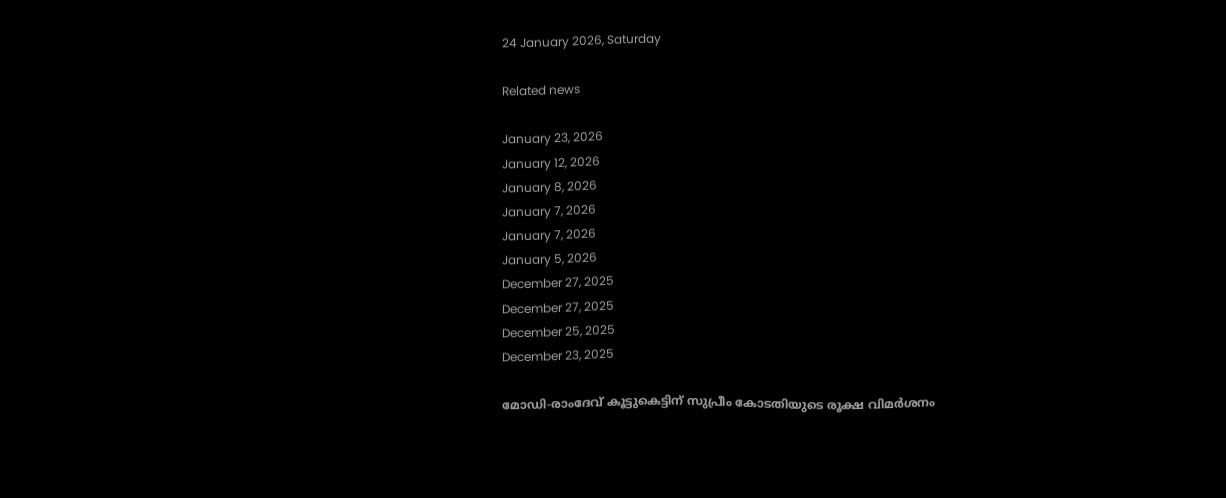24 January 2026, Saturday

Related news

January 23, 2026
January 12, 2026
January 8, 2026
January 7, 2026
January 7, 2026
January 5, 2026
December 27, 2025
December 27, 2025
December 25, 2025
December 23, 2025

മോഡി-രാംദേവ് കൂട്ടുകെട്ടിന് സുപ്രീം കോടതിയുടെ രൂക്ഷ വിമര്‍ശനം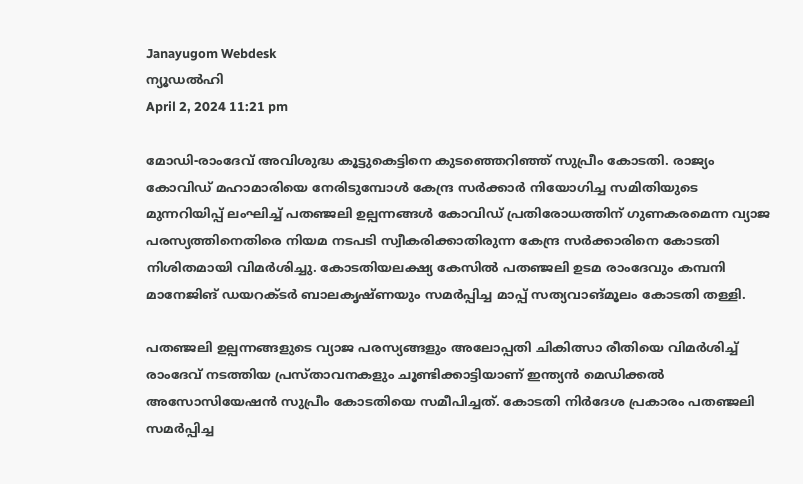Janayugom Webdesk
ന്യൂഡല്‍ഹി
April 2, 2024 11:21 pm

മോഡി-രാംദേവ് അവിശുദ്ധ കൂട്ടുകെട്ടിനെ കുടഞ്ഞെറിഞ്ഞ് സുപ്രീം കോടതി. രാജ്യം കോവിഡ് മഹാമാരിയെ നേരിടുമ്പോള്‍ കേന്ദ്ര സര്‍ക്കാര്‍ നിയോഗിച്ച സമിതിയുടെ മുന്നറിയിപ്പ് ലംഘിച്ച് പതഞ്ജലി ഉല്പന്നങ്ങള്‍ കോവിഡ് പ്രതിരോധത്തിന് ഗുണകരമെന്ന വ്യാജ പരസ്യത്തിനെതിരെ നിയമ നടപടി സ്വീകരിക്കാതിരുന്ന കേന്ദ്ര സര്‍ക്കാരിനെ കോടതി നിശിതമായി വിമര്‍ശിച്ചു. കോടതിയലക്ഷ്യ കേസില്‍ പതഞ്ജലി ഉടമ രാംദേവും കമ്പനി മാനേജിങ് ഡയറക്ടര്‍ ബാലകൃഷ്ണയും സമര്‍പ്പിച്ച മാപ്പ് സത്യവാങ്മൂലം കോടതി തള്ളി.

പതഞ്ജലി ഉല്പന്നങ്ങളുടെ വ്യാജ പരസ്യങ്ങളും അലോപ്പതി ചികിത്സാ രീതിയെ വിമര്‍ശിച്ച് രാംദേവ് നടത്തിയ പ്രസ്താവനകളും ചൂണ്ടിക്കാട്ടിയാണ് ഇന്ത്യന്‍ മെഡിക്കല്‍ അസോസിയേഷന്‍ സുപ്രീം കോടതിയെ സമീപിച്ചത്. കോടതി നിര്‍ദേശ പ്രകാരം പതഞ്ജലി സമര്‍പ്പിച്ച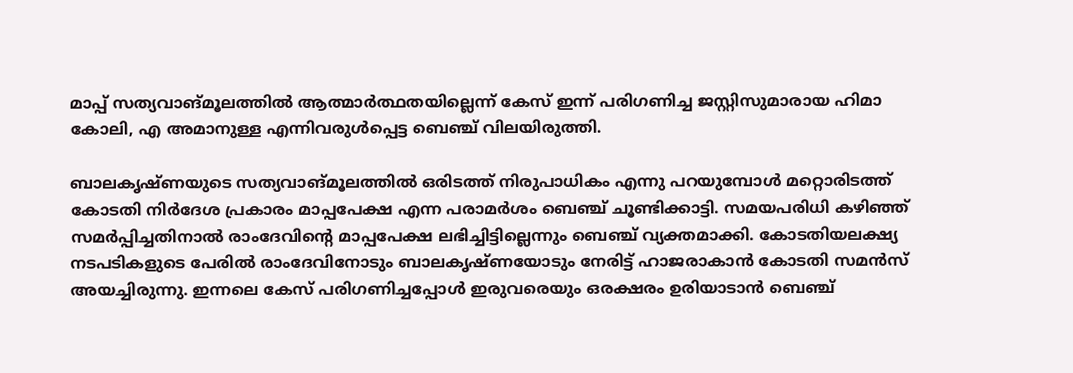മാപ്പ് സത്യവാങ്മൂലത്തില്‍ ആത്മാര്‍ത്ഥതയില്ലെന്ന് കേസ് ഇന്ന് പരിഗണിച്ച ജസ്റ്റിസുമാരായ ഹിമാ കോലി, എ അമാനുള്ള എന്നിവരുള്‍പ്പെട്ട ബെഞ്ച് വിലയിരുത്തി.

ബാലകൃഷ്ണയുടെ സത്യവാങ്മൂലത്തില്‍ ഒരിടത്ത് നിരുപാധികം എന്നു പറയുമ്പോള്‍ മറ്റൊരിടത്ത് കോടതി നിര്‍ദേശ പ്രകാരം മാപ്പപേക്ഷ എന്ന പരാമര്‍ശം ബെഞ്ച് ചൂണ്ടിക്കാട്ടി. സമയപരിധി കഴിഞ്ഞ് സമര്‍പ്പിച്ചതിനാല്‍ രാംദേവിന്റെ മാപ്പപേക്ഷ ലഭിച്ചിട്ടില്ലെന്നും ബെഞ്ച് വ്യക്തമാക്കി. കോടതിയലക്ഷ്യ നടപടികളുടെ പേരില്‍ രാംദേവിനോടും ബാലകൃഷ്ണയോടും നേരിട്ട് ഹാജരാകാന്‍ കോടതി സമന്‍സ് അയച്ചിരുന്നു. ഇന്നലെ കേസ് പരിഗണിച്ചപ്പോള്‍ ഇരുവരെയും ഒരക്ഷരം ഉരിയാടാന്‍ ബെഞ്ച്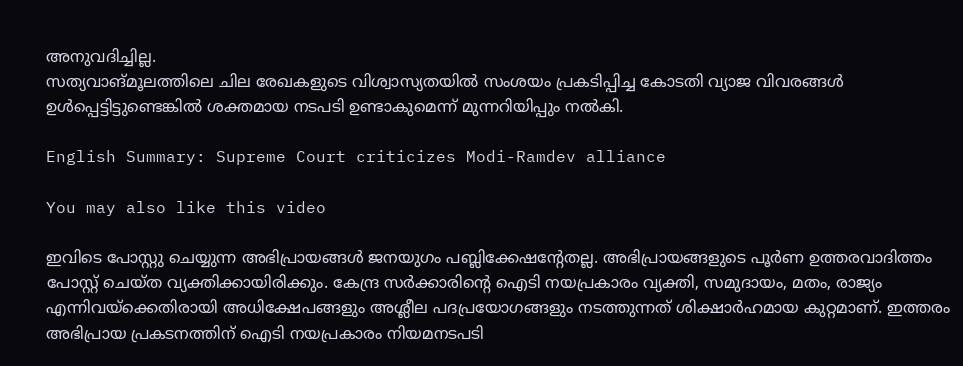അനുവദിച്ചില്ല.
സത്യവാങ്മൂലത്തിലെ ചില രേഖകളുടെ വിശ്വാസ്യതയില്‍ സംശയം പ്രകടിപ്പിച്ച കോടതി വ്യാജ വിവരങ്ങള്‍ ഉള്‍പ്പെട്ടിട്ടുണ്ടെങ്കില്‍ ശക്തമായ നടപടി ഉണ്ടാകുമെന്ന് മുന്നറിയിപ്പും നല്‍കി.

English Summary: Supreme Court criticizes Modi-Ramdev alliance

You may also like this video

ഇവിടെ പോസ്റ്റു ചെയ്യുന്ന അഭിപ്രായങ്ങള്‍ ജനയുഗം പബ്ലിക്കേഷന്റേതല്ല. അഭിപ്രായങ്ങളുടെ പൂര്‍ണ ഉത്തരവാദിത്തം പോസ്റ്റ് ചെയ്ത വ്യക്തിക്കായിരിക്കും. കേന്ദ്ര സര്‍ക്കാരിന്റെ ഐടി നയപ്രകാരം വ്യക്തി, സമുദായം, മതം, രാജ്യം എന്നിവയ്‌ക്കെതിരായി അധിക്ഷേപങ്ങളും അശ്ലീല പദപ്രയോഗങ്ങളും നടത്തുന്നത് ശിക്ഷാര്‍ഹമായ കുറ്റമാണ്. ഇത്തരം അഭിപ്രായ പ്രകടനത്തിന് ഐടി നയപ്രകാരം നിയമനടപടി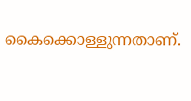കൈക്കൊള്ളുന്നതാണ്.